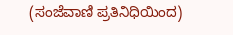(ಸಂಜೆವಾಣಿ ಪ್ರತಿನಿಧಿಯಿಂದ)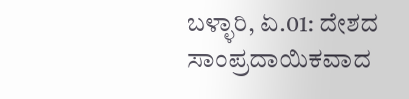ಬಳ್ಳಾರಿ, ಏ.01: ದೇಶದ ಸಾಂಪ್ರದಾಯಿಕವಾದ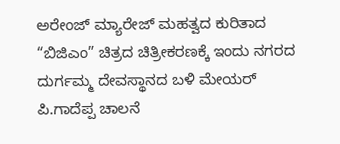ಅರೇಂಜ್ ಮ್ಯಾರೇಜ್ ಮಹತ್ವದ ಕುರಿತಾದ “ಬಿಜಿಎಂ” ಚಿತ್ರದ ಚಿತ್ರೀಕರಣಕ್ಕೆ ಇಂದು ನಗರದ ದುರ್ಗಮ್ಮ ದೇವಸ್ಥಾನದ ಬಳಿ ಮೇಯರ್ ಪಿ.ಗಾದೆಪ್ಪ ಚಾಲನೆ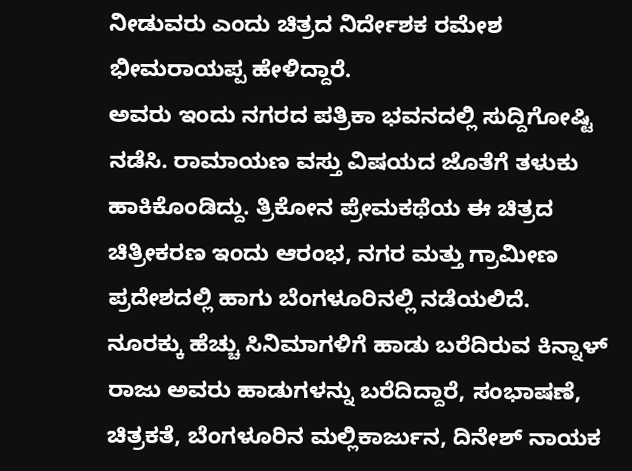ನೀಡುವರು ಎಂದು ಚಿತ್ರದ ನಿರ್ದೇಶಕ ರಮೇಶ ಭೀಮರಾಯಪ್ಪ ಹೇಳಿದ್ದಾರೆ.
ಅವರು ಇಂದು ನಗರದ ಪತ್ರಿಕಾ ಭವನದಲ್ಲಿ ಸುದ್ದಿಗೋಷ್ಟಿ ನಡೆಸಿ. ರಾಮಾಯಣ ವಸ್ತು ವಿಷಯದ ಜೊತೆಗೆ ತಳುಕು ಹಾಕಿಕೊಂಡಿದ್ದು. ತ್ರಿಕೋನ ಪ್ರೇಮಕಥೆಯ ಈ ಚಿತ್ರದ ಚಿತ್ರೀಕರಣ ಇಂದು ಆರಂಭ, ನಗರ ಮತ್ತು ಗ್ರಾಮೀಣ ಪ್ರದೇಶದಲ್ಲಿ ಹಾಗು ಬೆಂಗಳೂರಿನಲ್ಲಿ ನಡೆಯಲಿದೆ.
ನೂರಕ್ಕು ಹೆಚ್ಚು ಸಿನಿಮಾಗಳಿಗೆ ಹಾಡು ಬರೆದಿರುವ ಕಿನ್ನಾಳ್ ರಾಜು ಅವರು ಹಾಡುಗಳನ್ನು ಬರೆದಿದ್ದಾರೆ, ಸಂಭಾಷಣೆ, ಚಿತ್ರಕತೆ, ಬೆಂಗಳೂರಿನ ಮಲ್ಲಿಕಾರ್ಜುನ, ದಿನೇಶ್ ನಾಯಕ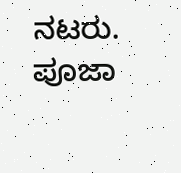ನಟರು. ಪೂಜಾ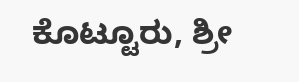ಕೊಟ್ಟೂರು, ಶ್ರೀ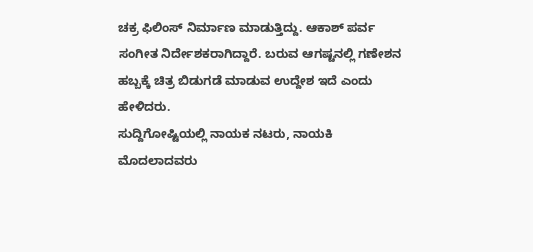ಚಕ್ರ ಫಿಲಿಂಸ್ ನಿರ್ಮಾಣ ಮಾಡುತ್ತಿದ್ದು. ಆಕಾಶ್ ಪರ್ವ ಸಂಗೀತ ನಿರ್ದೇಶಕರಾಗಿದ್ದಾರೆ. ಬರುವ ಆಗಷ್ಟನಲ್ಲಿ ಗಣೇಶನ ಹಬ್ಬಕ್ಕೆ ಚಿತ್ರ ಬಿಡುಗಡೆ ಮಾಡುವ ಉದ್ದೇಶ ಇದೆ ಎಂದು ಹೇಳಿದರು.
ಸುದ್ದಿಗೋಷ್ಟಿಯಲ್ಲಿ ನಾಯಕ ನಟರು, ನಾಯಕಿ ಮೊದಲಾದವರು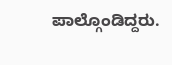ಪಾಲ್ಗೊಂಡಿದ್ದರು.